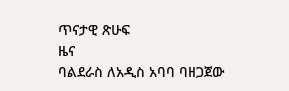ጥናታዊ ጽሁፍ
ዜና
ባልደራስ ለአዲስ አባባ ባዘጋጀው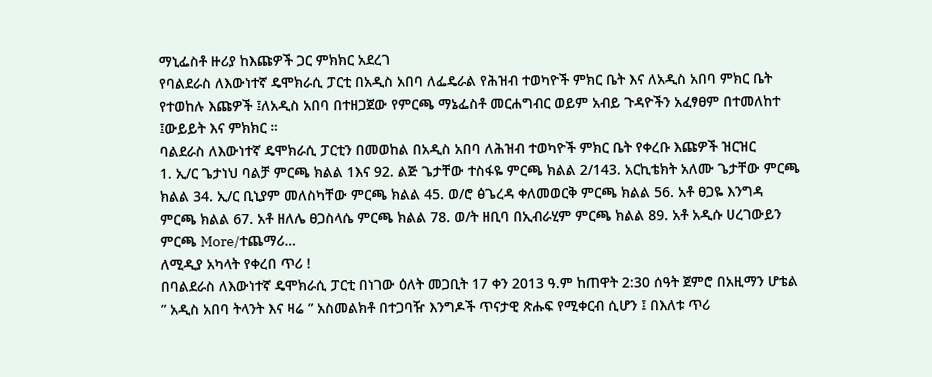ማኒፌስቶ ዙሪያ ከእጩዎች ጋር ምክክር አደረገ
የባልደራስ ለእውነተኛ ዴሞክራሲ ፓርቲ በአዲስ አበባ ለፌዴራል የሕዝብ ተወካዮች ምክር ቤት እና ለአዲስ አበባ ምክር ቤት የተወከሉ እጩዎች ፤ለአዲስ አበባ በተዘጋጀው የምርጫ ማኔፌስቶ መርሐግብር ወይም አብይ ጉዳዮችን አፈፃፀም በተመለከተ ፤ውይይት እና ምክክር ።
ባልደራስ ለእውነተኛ ዴሞክራሲ ፓርቲን በመወከል በአዲስ አበባ ለሕዝብ ተወካዮች ምክር ቤት የቀረቡ እጩዎች ዝርዝር
1. ኢ/ር ጌታነህ ባልቻ ምርጫ ክልል 1እና 92. ልጅ ጌታቸው ተስፋዬ ምርጫ ክልል 2/143. አርኪቴክት አለሙ ጌታቸው ምርጫ ክልል 34. ኢ/ር ቢኒያም መለስካቸው ምርጫ ክልል 45. ወ/ሮ ፅጌረዳ ቀለመወርቅ ምርጫ ክልል 56. አቶ ፀጋዬ እንግዳ ምርጫ ክልል 67. አቶ ዘለሌ ፀጋስላሴ ምርጫ ክልል 78. ወ/ት ዘቢባ በኢብራሂም ምርጫ ክልል 89. አቶ አዲሱ ሀረገውይን ምርጫ More/ተጨማሪ…
ለሚዲያ አካላት የቀረበ ጥሪ !
በባልደራስ ለእውነተኛ ዴሞክራሲ ፓርቲ በነገው ዕለት መጋቢት 17 ቀን 2013 ዓ.ም ከጠዋት 2:30 ሰዓት ጀምሮ በአዚማን ሆቴል ” አዲስ አበባ ትላንት እና ዛሬ ” አስመልክቶ በተጋባዥ እንግዶች ጥናታዊ ጽሑፍ የሚቀርብ ሲሆን ፤ በእለቱ ጥሪ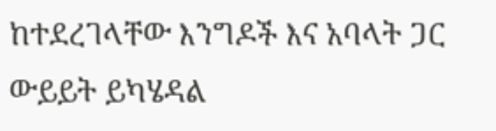ከተደረገላቸው እንግዶች እና አባላት ጋር ውይይት ይካሄዳል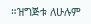።ዝግጅቱ ለሁሉም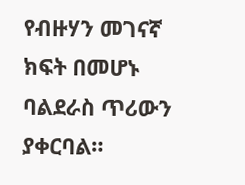የብዙሃን መገናኛ ክፍት በመሆኑ ባልደራስ ጥሪውን ያቀርባል።